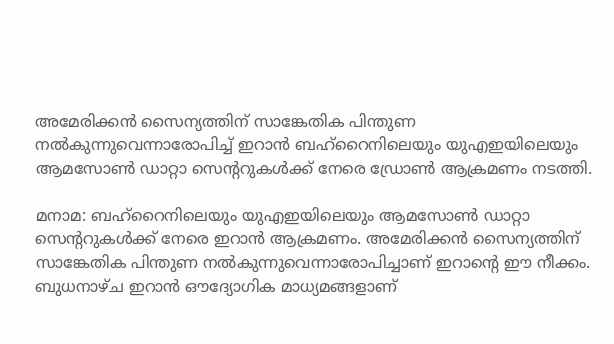അമേരിക്കൻ സൈന്യത്തിന് സാങ്കേതിക പിന്തുണ നൽകുന്നുവെന്നാരോപിച്ച് ഇറാൻ ബഹ്‌റൈനിലെയും യുഎഇയിലെയും ആമസോൺ ഡാറ്റാ സെന്ററുകൾക്ക് നേരെ ഡ്രോൺ ആക്രമണം നടത്തി.

മനാമ: ബഹ്‌റൈനിലെയും യുഎഇയിലെയും ആമസോൺ ഡാറ്റാ സെന്ററുകൾക്ക് നേരെ ഇറാൻ ആക്രമണം. അമേരിക്കൻ സൈന്യത്തിന് സാങ്കേതിക പിന്തുണ നൽകുന്നുവെന്നാരോപിച്ചാണ് ഇറാന്റെ ഈ നീക്കം. ബുധനാഴ്ച ഇറാൻ ഔദ്യോഗിക മാധ്യമങ്ങളാണ്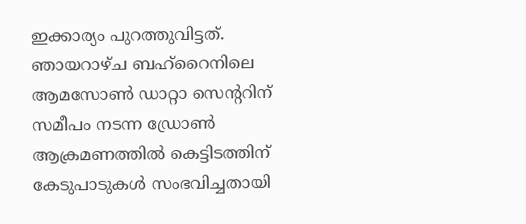ഇക്കാര്യം പുറത്തുവിട്ടത്. ഞായറാഴ്ച ബഹ്‌റൈനിലെ ആമസോൺ ഡാറ്റാ സെന്ററിന് സമീപം നടന്ന ഡ്രോൺ ആക്രമണത്തിൽ കെട്ടിടത്തിന് കേടുപാടുകൾ സംഭവിച്ചതായി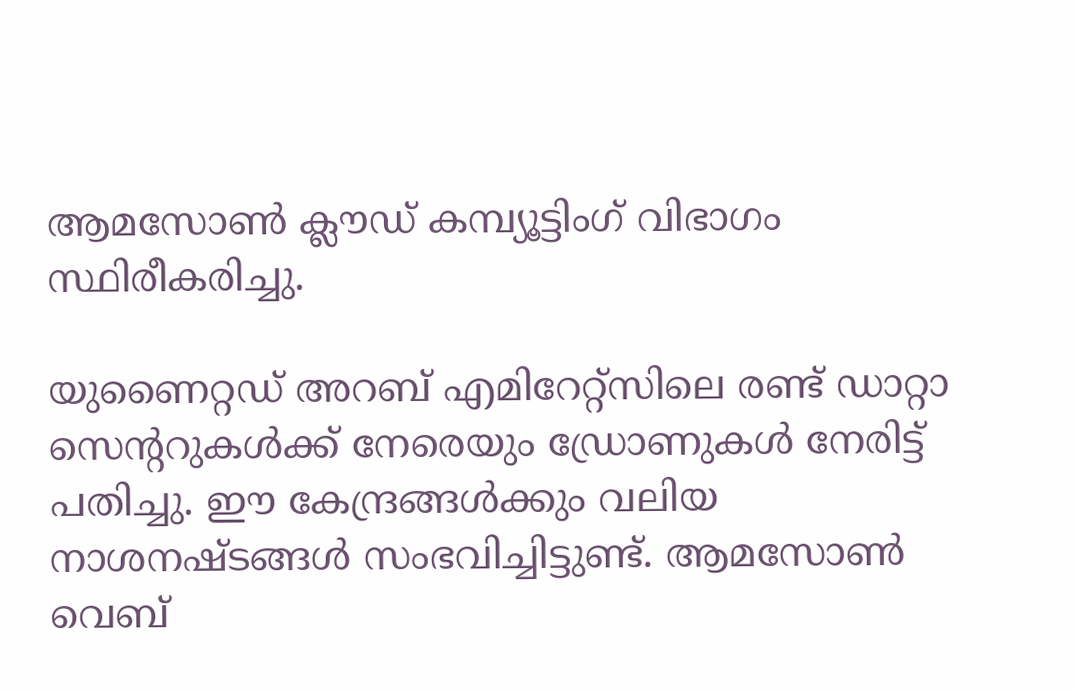ആമസോൺ ക്ലൗഡ് കമ്പ്യൂട്ടിംഗ് വിഭാഗം സ്ഥിരീകരിച്ചു.

യുണൈറ്റഡ് അറബ് എമിറേറ്റ്സിലെ രണ്ട് ഡാറ്റാ സെന്ററുകൾക്ക് നേരെയും ഡ്രോണുകൾ നേരിട്ട് പതിച്ചു. ഈ കേന്ദ്രങ്ങൾക്കും വലിയ നാശനഷ്ടങ്ങൾ സംഭവിച്ചിട്ടുണ്ട്. ആമസോൺ വെബ്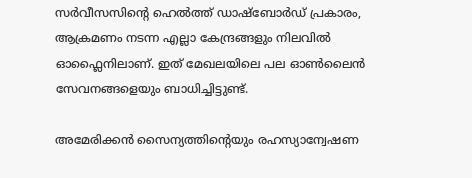സർവീസസിന്റെ ഹെൽത്ത് ഡാഷ്‌ബോർഡ് പ്രകാരം, ആക്രമണം നടന്ന എല്ലാ കേന്ദ്രങ്ങളും നിലവിൽ ഓഫ്ലൈനിലാണ്. ഇത് മേഖലയിലെ പല ഓൺലൈൻ സേവനങ്ങളെയും ബാധിച്ചിട്ടുണ്ട്.

അമേരിക്കൻ സൈന്യത്തിന്റെയും രഹസ്യാന്വേഷണ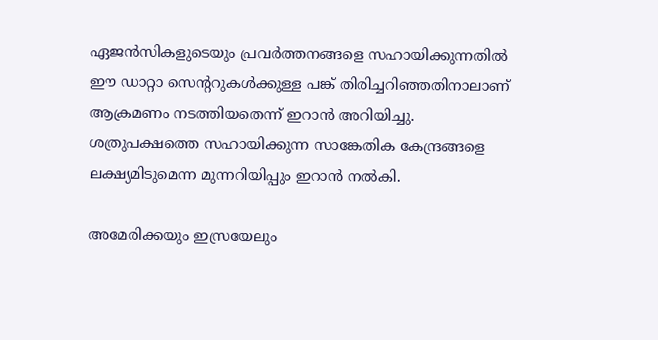ഏജൻസികളുടെയും പ്രവർത്തനങ്ങളെ സഹായിക്കുന്നതിൽ ഈ ഡാറ്റാ സെന്ററുകൾക്കുള്ള പങ്ക് തിരിച്ചറിഞ്ഞതിനാലാണ് ആക്രമണം നടത്തിയതെന്ന് ഇറാൻ അറിയിച്ചു. ശത്രുപക്ഷത്തെ സഹായിക്കുന്ന സാങ്കേതിക കേന്ദ്രങ്ങളെ ലക്ഷ്യമിടുമെന്ന മുന്നറിയിപ്പും ഇറാൻ നൽകി.

അമേരിക്കയും ഇസ്രയേലും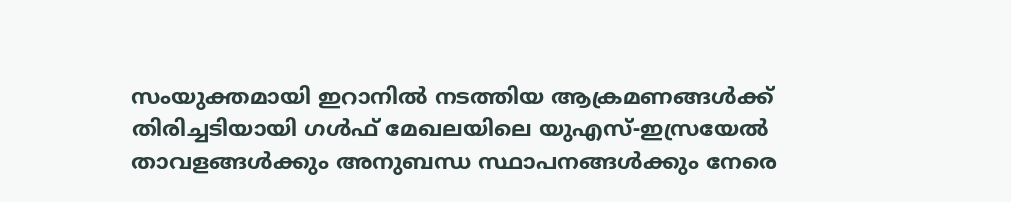സംയുക്തമായി ഇറാനിൽ നടത്തിയ ആക്രമണങ്ങൾക്ക് തിരിച്ചടിയായി ഗൾഫ് മേഖലയിലെ യുഎസ്-ഇസ്രയേൽ താവളങ്ങൾക്കും അനുബന്ധ സ്ഥാപനങ്ങൾക്കും നേരെ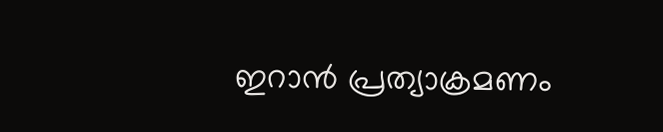ഇറാൻ പ്രത്യാക്രമണം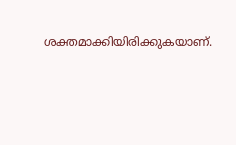ശക്തമാക്കിയിരിക്കുകയാണ്.